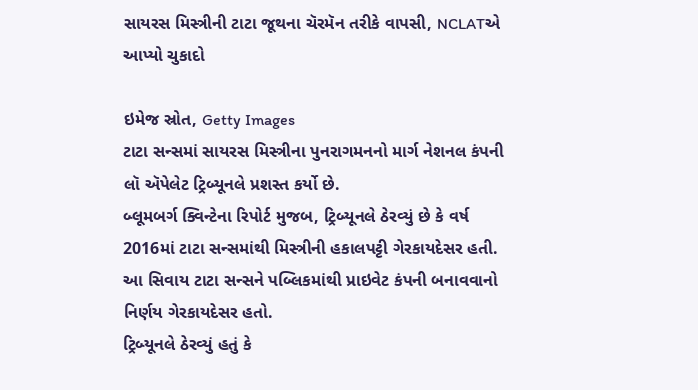સાયરસ મિસ્ત્રીની ટાટા જૂથના ચૅરમૅન તરીકે વાપસી, NCLATએ આપ્યો ચુકાદો

ઇમેજ સ્રોત, Getty Images
ટાટા સન્સમાં સાયરસ મિસ્ત્રીના પુનરાગમનનો માર્ગ નેશનલ કંપની લૉ ઍપેલેટ ટ્રિબ્યૂનલે પ્રશસ્ત કર્યો છે.
બ્લૂમબર્ગ ક્વિન્ટેના રિપોર્ટ મુજબ, ટ્રિબ્યૂનલે ઠેરવ્યું છે કે વર્ષ 2016માં ટાટા સન્સમાંથી મિસ્ત્રીની હકાલપટ્ટી ગેરકાયદેસર હતી. આ સિવાય ટાટા સન્સને પબ્લિકમાંથી પ્રાઇવેટ કંપની બનાવવાનો નિર્ણય ગેરકાયદેસર હતો.
ટ્રિબ્યૂનલે ઠેરવ્યું હતું કે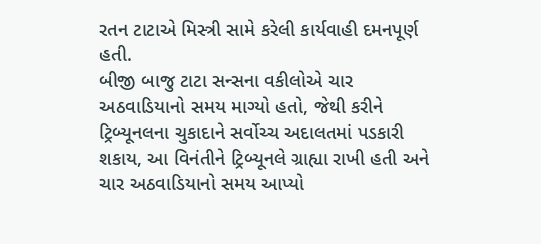રતન ટાટાએ મિસ્ત્રી સામે કરેલી કાર્યવાહી દમનપૂર્ણ હતી.
બીજી બાજુ ટાટા સન્સના વકીલોએ ચાર અઠવાડિયાનો સમય માગ્યો હતો, જેથી કરીને ટ્રિબ્યૂનલના ચુકાદાને સર્વોચ્ચ અદાલતમાં પડકારી શકાય, આ વિનંતીને ટ્રિબ્યૂનલે ગ્રાહ્યા રાખી હતી અને ચાર અઠવાડિયાનો સમય આપ્યો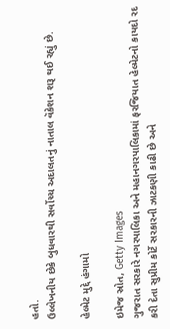હતો.
ઉલ્લેખનીય છેકે બુધવારથી સર્વોચ્ચ અદાલતનું નાતાલ વૅકેશન શરૂ થઈ રહ્યું છે.

હેલ્મેટ મુદ્દે હંગામો

ઇમેજ સ્રોત, Getty Images
ગુજરાત સરકારે નગરપાલિકા અને મહાનગરપાલિકામાં ફરજિયાત હેલ્મેટનો કાયદો રદ કરી દેતા સુપ્રીમ કોર્ટે સરકારની ઝાટકણી કાઢી છે અને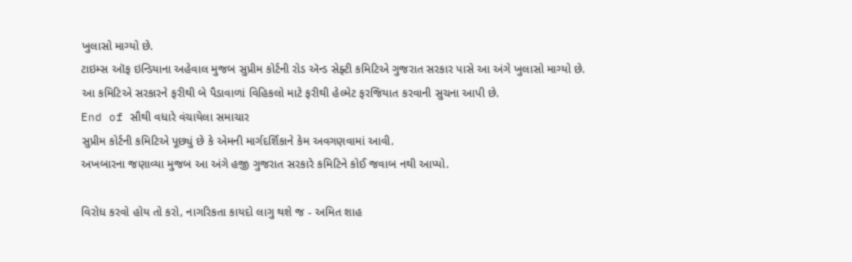ખુલાસો માગ્યો છે.
ટાઇમ્સ ઑફ ઇન્ડિયાના અહેવાલ મુજબ સુપ્રીમ કોર્ટની રોડ ઍન્ડ સેફ્ટી કમિટિએ ગુજરાત સરકાર પાસે આ અંગે ખુલાસો માગ્યો છે.
આ કમિટિએ સરકારને ફરીથી બે પૈડાવાળાં વિહિકલો માટે ફરીથી હેલ્મેટ ફરજિયાત કરવાની સુચના આપી છે.
End of સૌથી વધારે વંચાયેલા સમાચાર
સુપ્રીમ કોર્ટની કમિટિએ પૂછ્યું છે કે એમની માર્ગદર્શિકાને કેમ અવગણવામાં આવી.
અખબારના જણાવ્યા મુજબ આ અંગે હજી ગુજરાત સરકારે કમિટિને કોઈ જવાબ નથી આપ્યો.

વિરોધ કરવો હોય તો કરો, નાગરિકતા કાયદો લાગુ થશે જ - અમિત શાહ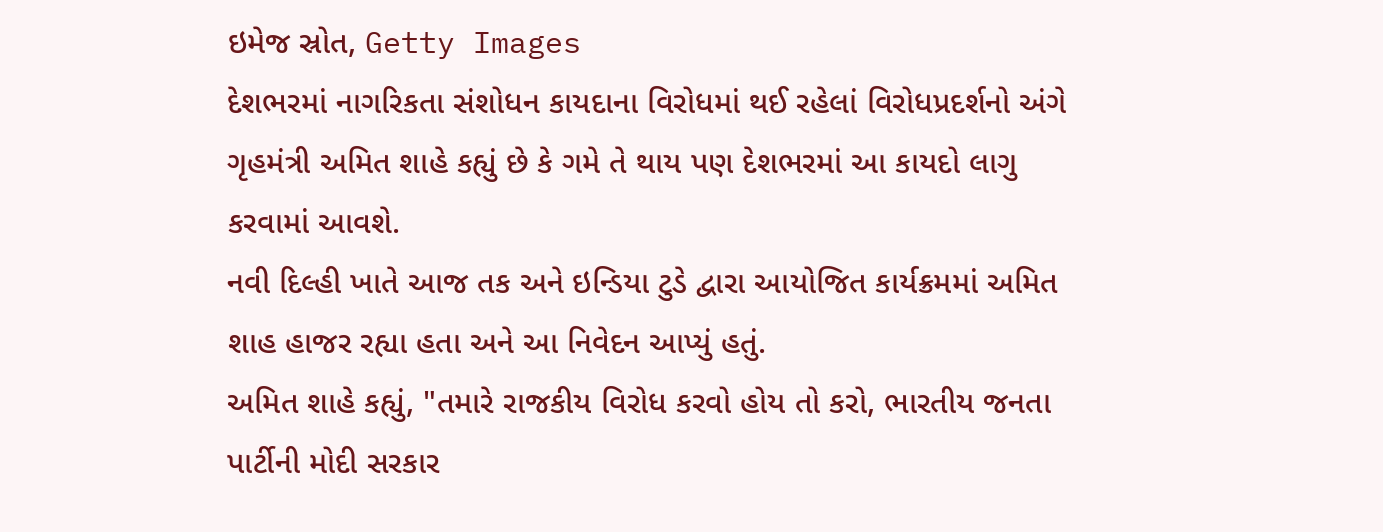ઇમેજ સ્રોત, Getty Images
દેશભરમાં નાગરિકતા સંશોધન કાયદાના વિરોધમાં થઈ રહેલાં વિરોધપ્રદર્શનો અંગે ગૃહમંત્રી અમિત શાહે કહ્યું છે કે ગમે તે થાય પણ દેશભરમાં આ કાયદો લાગુ કરવામાં આવશે.
નવી દિલ્હી ખાતે આજ તક અને ઇન્ડિયા ટુડે દ્વારા આયોજિત કાર્યક્રમમાં અમિત શાહ હાજર રહ્યા હતા અને આ નિવેદન આપ્યું હતું.
અમિત શાહે કહ્યું, "તમારે રાજકીય વિરોધ કરવો હોય તો કરો, ભારતીય જનતા પાર્ટીની મોદી સરકાર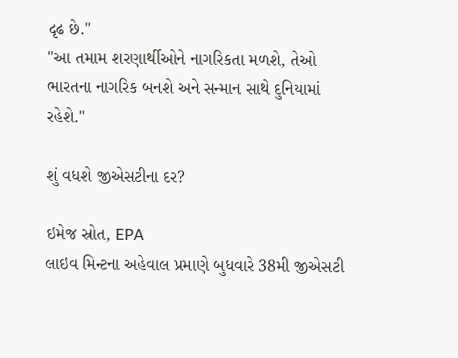દૃઢ છે."
"આ તમામ શરણાર્થીઓને નાગરિકતા મળશે, તેઓ ભારતના નાગરિક બનશે અને સન્માન સાથે દુનિયામાં રહેશે."

શું વધશે જીએસટીના દર?

ઇમેજ સ્રોત, EPA
લાઇવ મિન્ટના અહેવાલ પ્રમાણે બુધવારે 38મી જીએસટી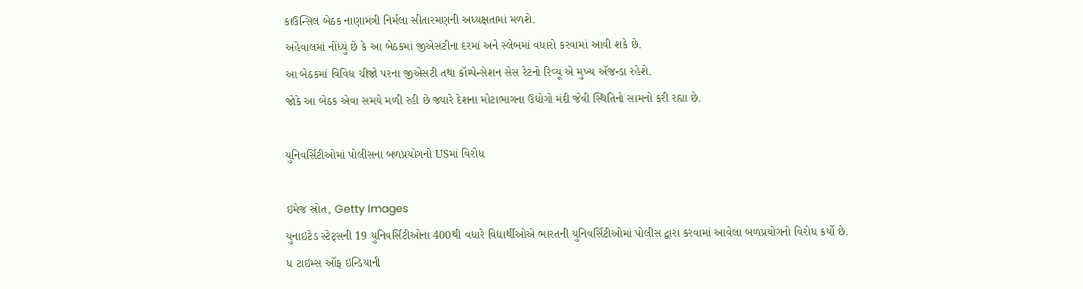કાઉન્સિલ બેઠક નાણામંત્રી નિર્મલા સીતારમણની અધ્યક્ષતામાં મળશે.
અહેવાલમાં નોંધ્યું છે કે આ બેઠકમાં જીએસટીના દરમાં અને સ્લેબમાં વધારો કરવામાં આવી શકે છે.
આ બેઠકમાં વિવિધ ચીજો પરના જીએસટી તથા કૉમ્પેન્સેશન સેસ રેટનો રિવ્યૂ એ મુખ્ય ઍજન્ડા રહેશે.
જોકે આ બેઠક એવા સમયે મળી રહી છે જ્યારે દેશના મોટાભાગના ઉદ્યોગો મંદી જેવી સ્થિતિનો સામનો કરી રહ્યા છે.

યુનિવર્સિટીઓમાં પોલીસના બળપ્રયોગનો USમાં વિરોધ

ઇમેજ સ્રોત, Getty Images
યુનાઇટેડ સ્ટેટ્સની 19 યુનિવર્સિટીઓના 400થી વધારે વિદ્યાર્થીઓએ ભારતની યુનિવર્સિટીઓમાં પોલીસ દ્વારા કરવામાં આવેલા બળપ્રયોગનો વિરોધ કર્યો છે.
ધ ટાઇમ્સ ઑફ ઇન્ડિયાની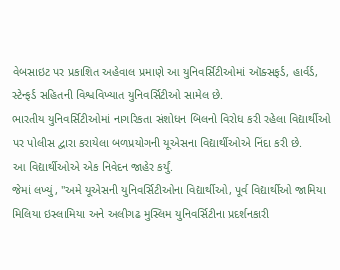વેબસાઇટ પર પ્રકાશિત અહેવાલ પ્રમાણે આ યુનિવર્સિટીઓમાં ઑક્સફર્ડ, હાર્વર્ડ, સ્ટેન્ફર્ડ સહિતની વિશ્વવિખ્યાત યુનિવર્સિટીઓ સામેલ છે.
ભારતીય યુનિવર્સિટીઓમાં નાગરિકતા સંશોધન બિલનો વિરોધ કરી રહેલા વિદ્યાર્થીઓ પર પોલીસ દ્વારા કરાયેલા બળપ્રયોગની યૂએસના વિદ્યાર્થીઓએ નિંદા કરી છે.
આ વિદ્યાર્થીઓએ એક નિવેદન જાહેર કર્યું.
જેમાં લખ્યું, "અમે યૂએસની યુનિવર્સિટીઓના વિદ્યાર્થીઓ, પૂર્વ વિદ્યાર્થીઓ જામિયા મિલિયા ઇસ્લામિયા અને અલીગઢ મુસ્લિમ યુનિવર્સિટીના પ્રદર્શનકારી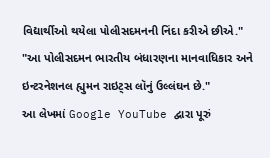વિદ્યાર્થીઓ થયેલા પોલીસદમનની નિંદા કરીએ છીએ."
"આ પોલીસદમન ભારતીય બંધારણના માનવાધિકાર અને ઇન્ટરનેશનલ હ્યુમન રાઇટ્સ લૉનું ઉલ્લંઘન છે."
આ લેખમાં Google YouTube દ્વારા પૂરું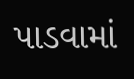પાડવામાં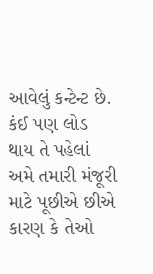આવેલું કન્ટેન્ટ છે. કંઈ પણ લોડ થાય તે પહેલાં અમે તમારી મંજૂરી માટે પૂછીએ છીએ કારણ કે તેઓ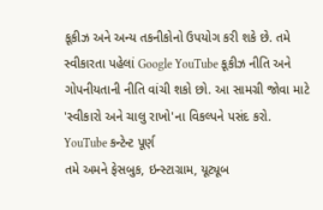કૂકીઝ અને અન્ય તકનીકોનો ઉપયોગ કરી શકે છે. તમે સ્વીકારતા પહેલાં Google YouTube કૂકીઝ નીતિ અને ગોપનીયતાની નીતિ વાંચી શકો છો. આ સામગ્રી જોવા માટે 'સ્વીકારો અને ચાલુ રાખો'ના વિકલ્પને પસંદ કરો.
YouTube કન્ટેન્ટ પૂર્ણ
તમે અમને ફેસબુક, ઇન્સ્ટાગ્રામ, યૂટ્યૂબ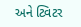અને ટ્વિટર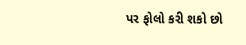પર ફોલો કરી શકો છો